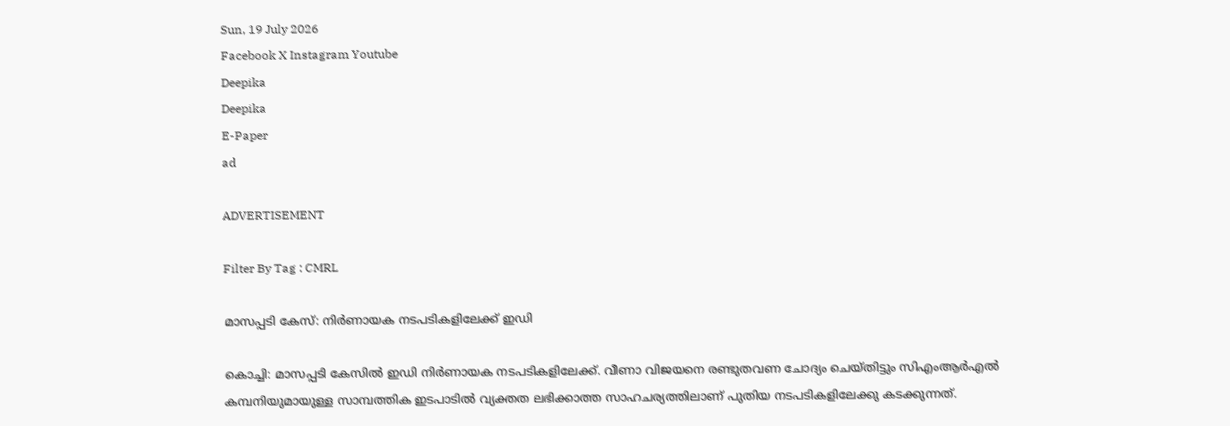Sun, 19 July 2026
Facebook X Instagram Youtube
Deepika
Deepika
E-Paper
ad

ADVERTISEMENT

Filter By Tag : CMRL

മാസപ്പടി കേസ്: നിര്‍ണായക നടപടികളിലേക്ക് ഇഡി

കൊച്ചി: മാസപ്പടി കേസില്‍ ഇഡി നിര്‍ണായക നടപടികളിലേക്ക്. വീണാ വിജയനെ രണ്ടുതവണ ചോദ്യം ചെയ്തിട്ടും സിഎംആര്‍എല്‍ കമ്പനിയുമായുള്ള സാമ്പത്തിക ഇടപാടില്‍ വ്യക്തത ലഭിക്കാത്ത സാഹചര്യത്തിലാണ് പുതിയ നടപടികളിലേക്കു കടക്കുന്നത്.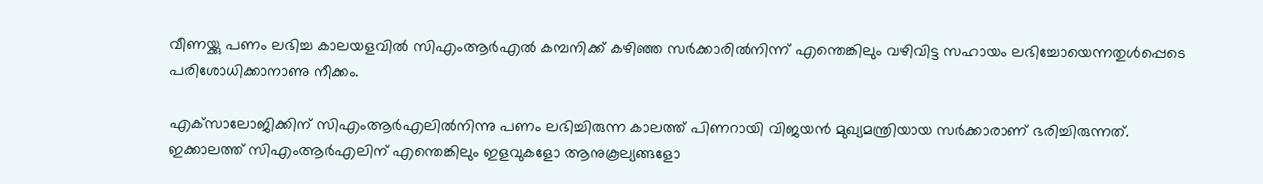വീണയ്ക്കു പണം ലഭിച്ച കാലയളവില്‍ സിഎംആര്‍എല്‍ കമ്പനിക്ക് കഴിഞ്ഞ സര്‍ക്കാരില്‍നിന്ന് എന്തെങ്കിലും വഴിവിട്ട സഹായം ലഭിച്ചോയെന്നതുള്‍പ്പെടെ പരിശോധിക്കാനാണു നീക്കം.

എക്‌സാലോജിക്കിന് സിഎംആര്‍എലില്‍നിന്നു പണം ലഭിച്ചിരുന്ന കാലത്ത് പിണറായി വിജയന്‍ മുഖ്യമന്ത്രിയായ സര്‍ക്കാരാണ് ഭരിച്ചിരുന്നത്. ഇക്കാലത്ത് സിഎംആര്‍എലിന് എന്തെങ്കിലും ഇളവുകളോ ആനുകൂല്യങ്ങളോ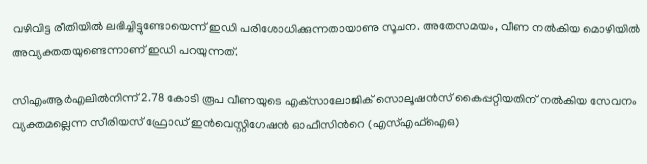വഴിവിട്ട രീതിയില്‍ ലഭിച്ചിട്ടുണ്ടോയെന്ന് ഇഡി പരിശോധിക്കുന്നതായാണു സൂചന. അതേസമയം, വീണ നല്‍കിയ മൊഴിയില്‍ അവ്യക്തതയുണ്ടെന്നാണ് ഇഡി പറയുന്നത്.

സിഎംആര്‍എലില്‍നിന്ന് 2.78 കോടി രൂപ വീണയുടെ എക്‌സാലോജിക് സൊലൂഷന്‍സ് കൈപ്പറ്റിയതിന് നല്‍കിയ സേവനം വ്യക്തമല്ലെന്ന സീരിയസ് ഫ്രോഡ് ഇന്‍വെസ്റ്റിഗേഷന്‍ ഓഫീസിന്‍റെ (എസ്എഫ്‌ഐഒ)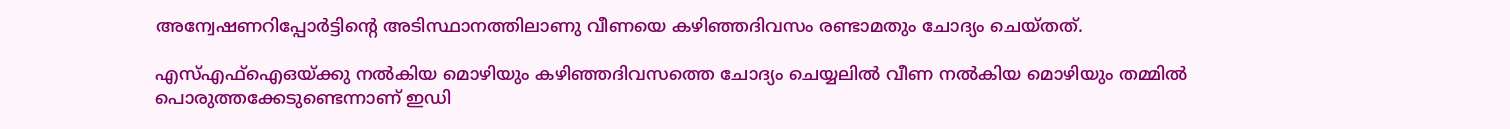അന്വേഷണറിപ്പോര്‍ട്ടിന്‍റെ അടിസ്ഥാനത്തിലാണു വീണയെ കഴിഞ്ഞദിവസം രണ്ടാമതും ചോദ്യം ചെയ്തത്.

എസ്എഫ്‌ഐഒയ്ക്കു നല്‍കിയ മൊഴിയും കഴിഞ്ഞദിവസത്തെ ചോദ്യം ചെയ്യലില്‍ വീണ നല്‍കിയ മൊഴിയും തമ്മില്‍ പൊരുത്തക്കേടുണ്ടെന്നാണ് ഇഡി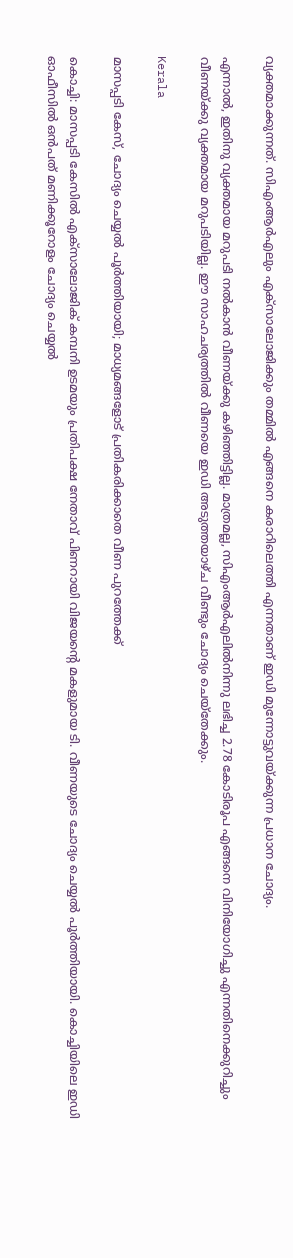വ്യക്തമാക്കുന്നത്. സിഎംആര്‍എലും എക്‌സാലോജിക്കും തമ്മില്‍ എങ്ങനെ കരാറിലെത്തി എന്നതാണ് ഇഡി മുന്നോട്ടുവയ്ക്കുന്ന പ്രധാന ചോദ്യം.

എന്നാല്‍, ഇതിനു വ്യക്തമായ മറുപടി നല്‍കാന്‍ വീണയ്ക്കു കഴിഞ്ഞിട്ടില്ല. മാത്രമല്ല, സിഎംആര്‍എലില്‍നിന്നു ലഭിച്ച 2.78 കോടിരൂപ എങ്ങനെ വിനിയോഗിച്ചു എന്നതിനെക്കുറിച്ചും വീണയ്ക്കു വ്യക്തമായ മറുപടിയില്ല. ഈ സാഹചര്യത്തില്‍ വീണയെ ഇഡി അടുത്തയാഴ്ച വീണ്ടും ചോദ്യം ചെയ്തേക്കും.

Kerala

മാസപ്പടി കേസ്, ചോദ്യം ചെയ്യൽ പൂർത്തിയായി; മാധ്യമങ്ങളോട് പ്രതികരിക്കാതെ വീണ പുറത്തേക്ക്

കൊച്ചി: മാസപ്പടി കേസിൽ എക്സാലോജിക് കമ്പനി ഉടമയും പ്രതിപക്ഷ നേതാവ് പിണറായി വിജയന്‍റെ മകളുമായ ടി. വീണയുടെ ചോദ്യം ചെയ്യൽ പൂർത്തിയായി. കൊച്ചിയിലെ ഇഡി ഓഫീസിൽ ഒൻപത് മണിക്കൂറോളം ചോദ്യം ചെയ്യൽ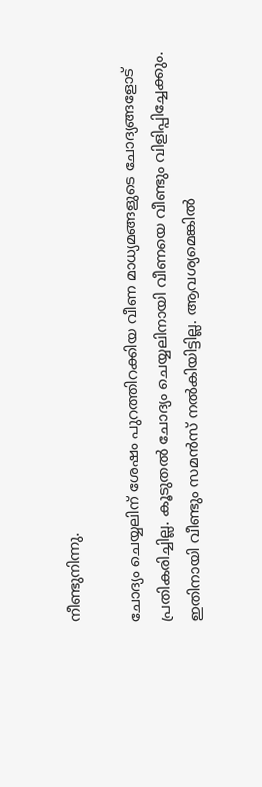നീണ്ടുനിന്നു.

ചോദ്യം ചെയ്യലിന് ശേഷം പുറത്തിറക്കിയ വീണ മാധ്യമങ്ങളുടെ ചോദ്യങ്ങളോട് പ്രതികരിച്ചില്ല. കൂടുതൽ ചോദ്യം ചെയ്യലിനായി വീണയെ വീണ്ടും വിളിപ്പിച്ചേക്കും. ഇതിനായി വീണ്ടും സമൻസ് നൽകിയിട്ടില്ല. ആവശ്യമെങ്കിൽ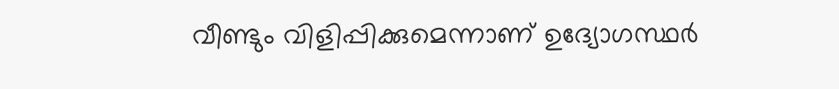വീണ്ടും വിളിപ്പിക്കുമെന്നാണ് ഉദ്യോഗസ്ഥർ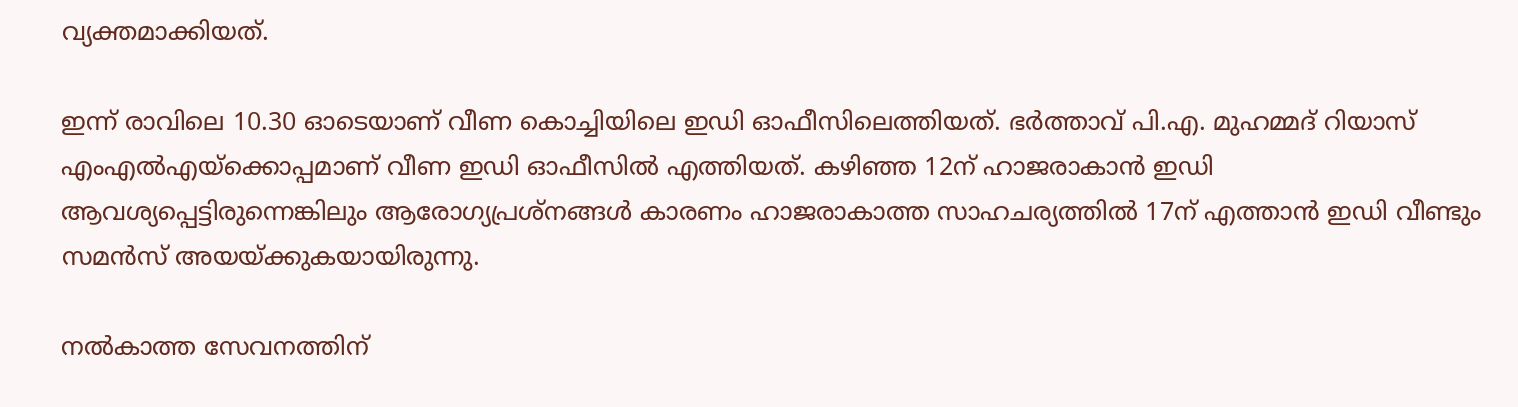വ്യക്തമാക്കിയത്.

ഇന്ന് രാവിലെ 10.30 ഓടെയാണ് വീണ കൊച്ചിയിലെ ഇഡി ഓഫീസിലെത്തിയത്. ഭര്‍ത്താവ് പി.എ. മുഹമ്മദ് റിയാസ് എംഎല്‍എയ്ക്കൊപ്പമാണ് വീണ ഇഡി ഓഫീസില്‍ എത്തിയത്. കഴിഞ്ഞ 12ന് ഹാജരാകാന്‍ ഇഡി ആവശ്യപ്പെട്ടിരുന്നെങ്കിലും ആരോഗ്യപ്രശ്നങ്ങള്‍ കാരണം ഹാജരാകാത്ത സാഹചര്യത്തില്‍ 17ന് എത്താന്‍ ഇഡി വീണ്ടും സമന്‍സ് അയയ്ക്കുകയായിരുന്നു.

നല്‍കാത്ത സേവനത്തിന്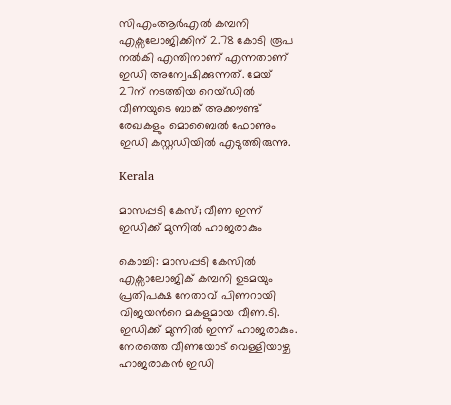സിഎംആര്‍എല്‍ കമ്പനി എക്സലോജിക്കിന് 2.78 കോടി രൂപ നല്‍കി എന്തിനാണ് എന്നതാണ് ഇഡി അന്വേഷിക്കുന്നത്. മേയ് 27ന് നടത്തിയ റെയ്ഡില്‍ വീണയുടെ ബാങ്ക് അക്കൗണ്ട് രേഖകളും മൊബൈല്‍ ഫോണും ഇഡി കസ്റ്റഡിയില്‍ എടുത്തിരുന്നു.

Kerala

മാസപ്പടി കേസ്; വീണ ഇന്ന് ഇഡിക്ക് മുന്നിൽ ഹാജരാകും

കൊച്ചി: മാസപ്പടി കേസിൽ എക്സാലോജിക് കമ്പനി ഉടമയും പ്രതിപക്ഷ നേതാവ് പിണറായി വിജയന്‍റെ മകളുമായ വീണ.ടി. ഇഡിക്ക് മുന്നിൽ ഇന്ന് ഹാജരാകും. നേരത്തെ വീണയോട് വെള്ളിയാഴ്ച ഹാജരാകൻ ഇഡി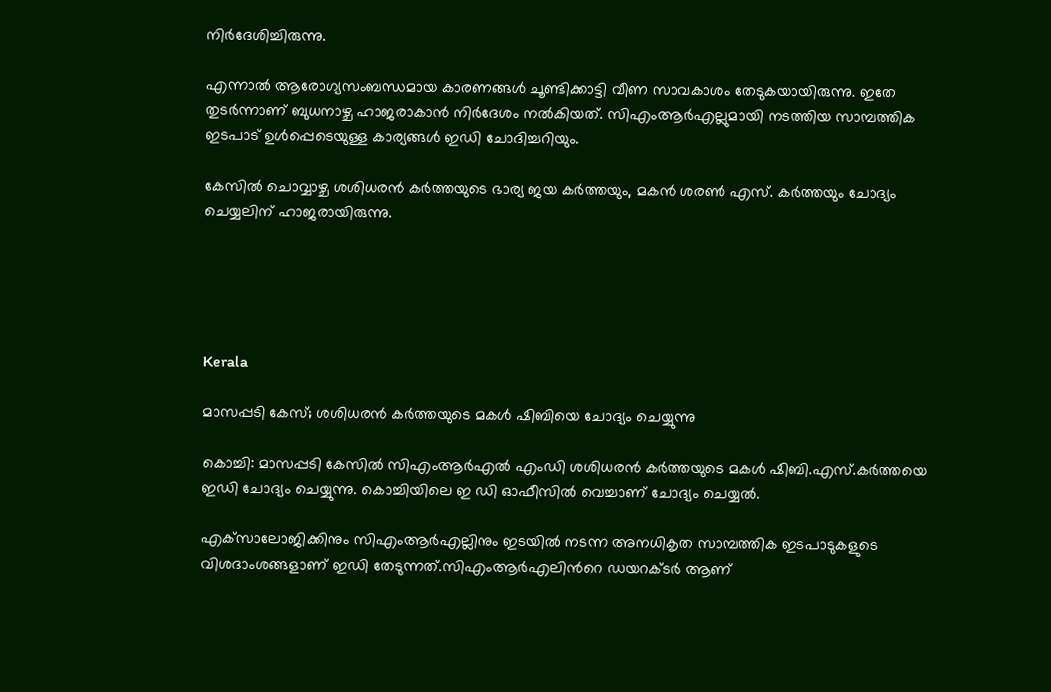നിർദേശിച്ചിരുന്നു.

എന്നാൽ ആരോഗ്യസംബന്ധമായ കാരണങ്ങൾ ചൂണ്ടിക്കാട്ടി വീണ സാവകാശം തേടുകയായിരുന്നു. ഇതേ തുടർന്നാണ് ബുധനാഴ്ച ഹാജരാകാൻ നിർദേശം നൽകിയത്. സിഎംആർഎല്ലുമായി നടത്തിയ സാമ്പത്തിക ഇടപാട് ഉൾപ്പെടെയുള്ള കാര്യങ്ങൾ ഇഡി ചോദിച്ചറിയും.

കേസിൽ ചൊവ്വാഴ്ച ശശിധരൻ കർത്തയുടെ ഭാര്യ ജയ കർത്തയും, മകൻ ശരൺ എസ്. കർത്തയും ചോദ്യം ചെയ്യലിന് ഹാജരായിരുന്നു.





Kerala

മാസപ്പടി കേസ്; ശശിധരൻ കർത്തയുടെ മകൾ ഷിബിയെ ചോദ്യം ചെയ്യുന്നു

കൊച്ചി: മാസപ്പടി കേസിൽ സിഎംആർഎൽ എംഡി ശശിധരൻ കർത്തയുടെ മകൾ ഷിബി.എസ്.കർത്തയെ ഇഡി ചോദ്യം ചെയ്യുന്നു. കൊച്ചിയിലെ ഇ ഡി ഓഫീസിൽ വെച്ചാണ് ചോദ്യം ചെയ്യൽ.

എക്‌സാലോജിക്കിനും സിഎംആർഎല്ലിനും ഇടയിൽ നടന്ന അനധികൃത സാമ്പത്തിക ഇടപാടുകളുടെ വിശദാംശങ്ങളാണ് ഇഡി തേടുന്നത്.സിഎംആർഎലിന്‍റെ ഡയറക്ടർ ആണ്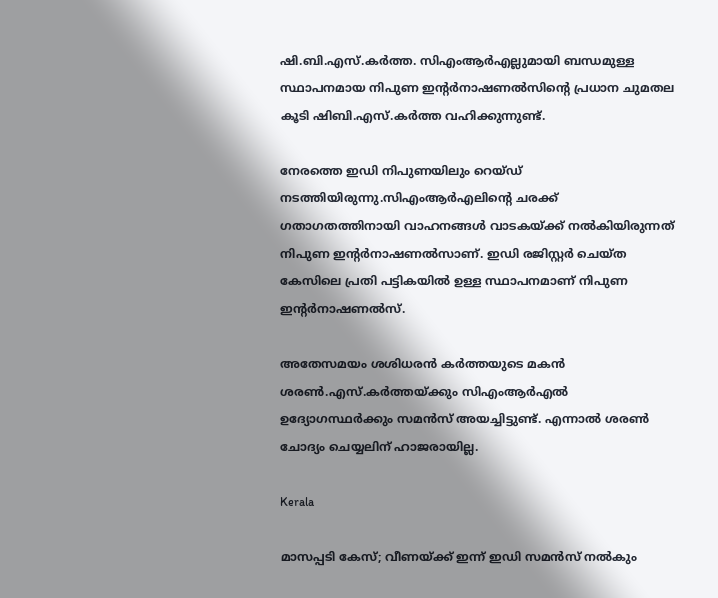ഷി.ബി.എസ്.കർത്ത. സിഎംആർഎല്ലുമായി ബന്ധമുള്ള സ്ഥാപനമായ നിപുണ ഇന്‍റർനാഷണൽസിന്‍റെ പ്രധാന ചുമതല കൂടി ഷിബി.എസ്.കർത്ത വഹിക്കുന്നുണ്ട്.

നേരത്തെ ഇഡി നിപുണയിലും റെയ്ഡ് നടത്തിയിരുന്നു.സിഎംആർഎലിന്‍റെ ചരക്ക് ഗതാഗതത്തിനായി വാഹനങ്ങൾ വാടകയ്ക്ക് നൽകിയിരുന്നത് നിപുണ ഇന്‍റർനാഷണൽസാണ്. ഇഡി രജിസ്റ്റർ ചെയ്ത കേസിലെ പ്രതി പട്ടികയിൽ ഉള്ള സ്ഥാപനമാണ് നിപുണ ഇന്‍റർനാഷണൽസ്.

അതേസമയം ശശിധരന്‍ കര്‍ത്തയുടെ മകന്‍ ശരണ്‍.എസ്.കർത്തയ്ക്കും സിഎംആര്‍എല്‍ ഉദ്യോഗസ്ഥര്‍ക്കും സമന്‍സ് അയച്ചിട്ടുണ്ട്. എന്നാൽ ശരൺ ചോദ്യം ചെയ്യലിന് ഹാജരായില്ല.

Kerala

മാസപ്പടി കേസ്; വീണയ്ക്ക് ഇന്ന് ഇഡി സമൻസ് നൽകും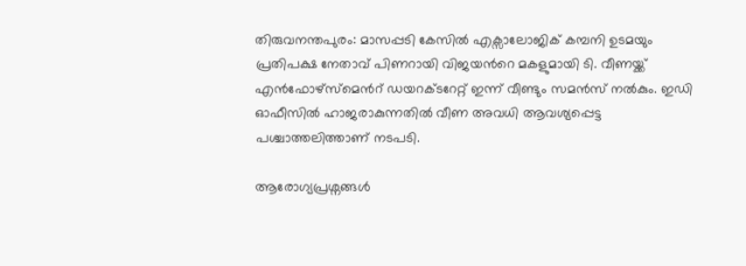തിരുവനന്തപുരം: മാസപ്പടി കേസിൽ എക്സാലോജിക് കമ്പനി ഉടമയും പ്രതിപക്ഷ നേതാവ് പിണറായി വിജയന്‍റെ മകളുമായി ടി. വീണയ്ക്ക് എൻഫോഴ്സ്മെന്‍റ് ഡയറക്ടറേറ്റ് ഇന്ന് വീണ്ടും സമൻസ് നൽകും. ഇഡി ഓഫീസിൽ ഹാജരാകുന്നതിൽ വീണ അവധി ആവശ്യപ്പെട്ട പശ്ചാത്തലിത്താണ് നടപടി.

ആരോഗ്യപ്രശ്നങ്ങൾ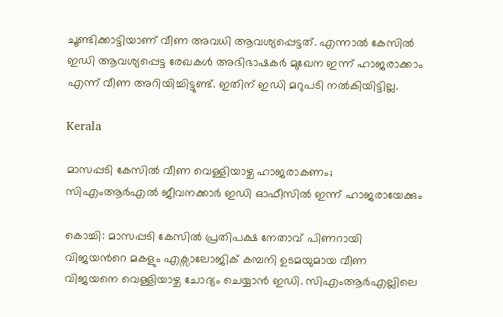ചൂണ്ടിക്കാട്ടിയാണ് വീണ അവധി ആവശ്യപ്പെട്ടത്. എന്നാൽ കേസിൽ ഇഡി ആവശ്യപ്പെട്ട രേഖകൾ അഭിഭാഷകർ മുഖേന ഇന്ന് ഹാജരാക്കാം എന്ന് വീണ അറിയിച്ചിട്ടുണ്ട്. ഇതിന് ഇഡി മറുപടി നൽകിയിട്ടില്ല.

Kerala

മാസപ്പടി കേസിൽ വീണ വെള്ളിയാഴ്ച ഹാജരാകണം; സിഎംആർഎൽ ജീവനക്കാർ ഇഡി ഓഫീസിൽ ഇന്ന് ഹാജരായേക്കും

കൊച്ചി: മാസപ്പടി കേസില്‍ പ്രതിപക്ഷ നേതാവ് പിണറായി വിജയന്‍റെ മകളും എക്സാലോജിക് കമ്പനി ഉടമയുമായ വീണ വിജയനെ വെള്ളിയാഴ്ച ചോദ്യം ചെയ്യാൻ ഇഡി. സിഎംആര്‍എല്ലിലെ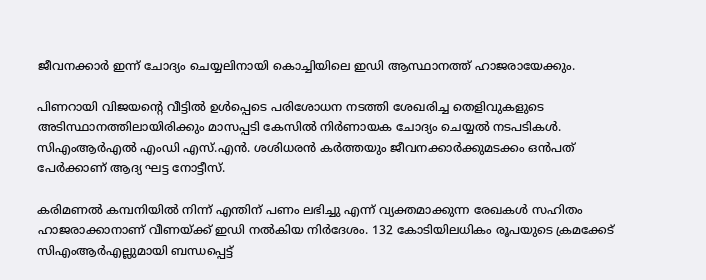ജീവനക്കാര്‍ ഇന്ന് ചോദ്യം ചെയ്യലിനായി കൊച്ചിയിലെ ഇഡി ആസ്ഥാനത്ത് ഹാജരായേക്കും.

പിണറായി വിജയന്‍റെ വീട്ടിൽ‌ ഉൾപ്പെടെ പരിശോധന നടത്തി ശേഖരിച്ച തെളിവുകളുടെ അടിസ്ഥാനത്തിലായിരിക്കും മാസപ്പടി കേസില്‍ നിര്‍ണായക ചോദ്യം ചെയ്യല്‍ നടപടികൾ. സിഎംആർഎൽ എംഡി എസ്.എൻ. ശശിധരൻ കർത്തയും ജീവനക്കാർക്കുമടക്കം ഒൻപത് പേർക്കാണ് ആദ്യ ഘട്ട നോട്ടീസ്.

കരിമണൽ കമ്പനിയിൽ നിന്ന് എന്തിന് പണം ലഭിച്ചു എന്ന് വ്യക്തമാക്കുന്ന രേഖകൾ സഹിതം ഹാജരാക്കാനാണ് വീണയ്ക്ക് ഇഡി നല്‍കിയ നിർദേശം. 132 കോടിയിലധികം രൂപയുടെ ക്രമക്കേട് സിഎംആർഎല്ലുമായി ബന്ധപ്പെട്ട്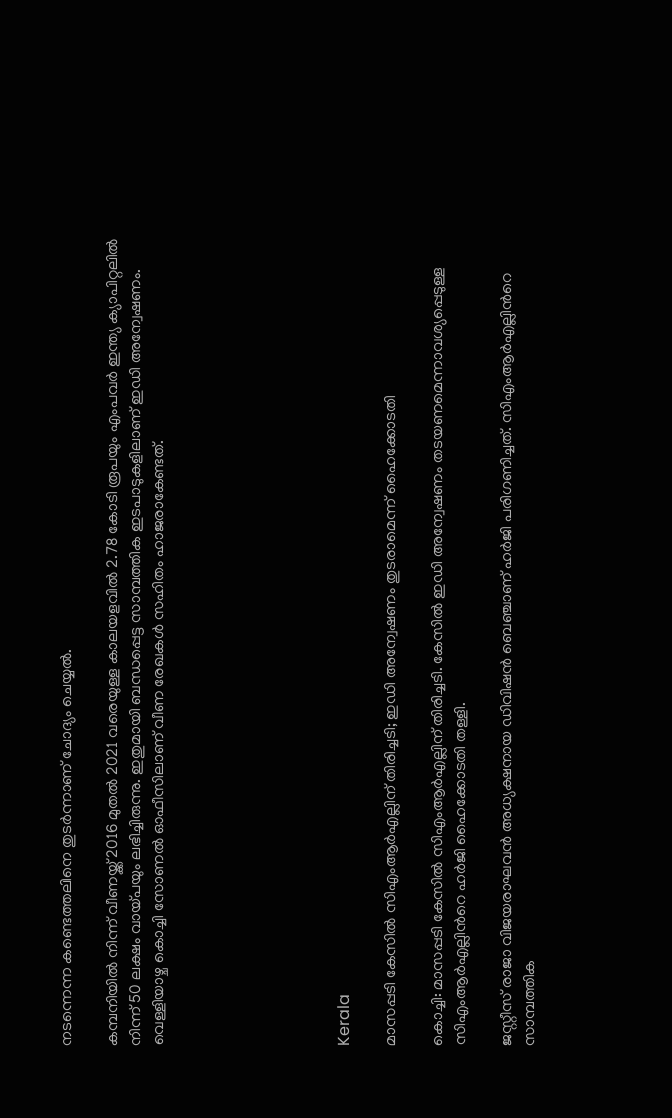നടന്നെന്ന കണ്ടെത്തലിനെ തുടർന്നാണ് ചോദ്യം ചെയ്യൽ.

കമ്പനിയിൽ നിന്ന് വീണയ്ക്ക് 2016 മുതൽ 2021 വരെയുള്ള കാലയളവിൽ 2.78 കോടി രൂപയും എംപവർ ഇന്ത്യ ക്യാപിറ്റലിൽ നിന്ന് 50 ലക്ഷം വായ്പയും ലഭിച്ചിരുന്നു. ഇതുമായി ബന്ധപ്പെട്ട സാമ്പത്തിക ഇടപാടുകളിലാണ് ഇഡി അന്വേഷണം. വെള്ളിയാഴ്ച കൊച്ചി സോണൽ ഓഫീസിലാണ് വീണ രേഖകൾ സഹിതം ഹാജരാകേണ്ടത്.







Kerala

മാസപ്പടി കേസിൽ സിഎംആർഎല്ലിന് തിരിച്ചടി; ഇഡി അന്വേഷണം തുടരാമെന്ന് ഹൈക്കോടതി

കൊച്ചി: മാസപ്പടി കേസിൽ സിഎംആർഎല്ലിന് തിരിച്ചടി. കേസിൽ ഇഡി അന്വേഷണം തടയണമെന്നാവശ്യപ്പെടുള്ള സിഎംആർഎല്ലിന്‍റെ ഹർജി ഹൈക്കോടതി തള്ളി.

ജസ്റ്റീസ് രാജാ വിജയരാഘവൻ അധ്യക്ഷനായ ഡിവിഷൻ ബെഞ്ചാണ് ഹർജി പരിഗണിച്ചത്. സിഎംആർഎല്ലിന്‍റെ സാമ്പത്തിക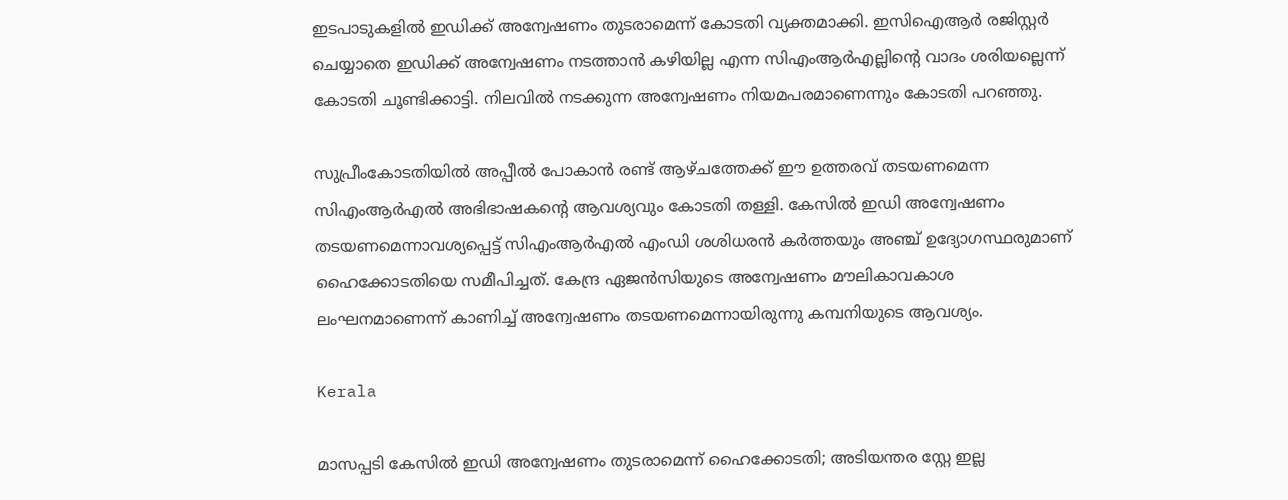ഇടപാടുകളിൽ ഇഡിക്ക് അന്വേഷണം തുടരാമെന്ന് കോടതി വ്യക്തമാക്കി. ഇസിഐആർ രജിസ്റ്റർ ചെയ്യാതെ ഇഡിക്ക് അന്വേഷണം നടത്താൻ കഴിയില്ല എന്ന സിഎംആർഎല്ലിന്‍റെ വാദം ശരിയല്ലെന്ന് കോടതി ചൂണ്ടിക്കാട്ടി. നിലവിൽ നടക്കുന്ന അന്വേഷണം നിയമപരമാണെന്നും കോടതി പറഞ്ഞു.

സുപ്രീംകോടതിയിൽ അപ്പീൽ പോകാൻ രണ്ട് ആഴ്ചത്തേക്ക് ഈ ഉത്തരവ് തടയണമെന്ന സിഎംആർഎൽ അഭിഭാഷകന്‍റെ ആവശ്യവും കോടതി തള്ളി. കേസിൽ ഇഡി അന്വേഷണം തടയണമെന്നാവശ്യപ്പെട്ട് സിഎംആർഎൽ എംഡി ശശിധരൻ കർത്തയും അഞ്ച് ഉദ്യോഗസ്ഥരുമാണ് ഹൈക്കോടതിയെ സമീപിച്ചത്. കേന്ദ്ര ഏജൻസിയുടെ അന്വേഷണം മൗലികാവകാശ ലംഘനമാണെന്ന് കാണിച്ച് അന്വേഷണം തടയണമെന്നായിരുന്നു കമ്പനിയുടെ ആവശ്യം.

Kerala

മാസപ്പടി കേസിൽ ഇഡി അന്വേഷണം തുടരാമെന്ന് ഹൈക്കോടതി; അടിയന്തര സ്റ്റേ ഇല്ല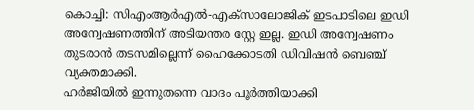കൊച്ചി: സിഎംആര്‍എല്‍-എക്‌സാലോജിക് ഇടപാടിലെ ഇഡി അന്വേഷണത്തിന് അടിയന്തര സ്റ്റേ ഇല്ല. ഇഡി അന്വേഷണം തുടരാൻ തടസമില്ലെന്ന് ഹൈക്കോടതി ഡിവിഷന്‍ ബെഞ്ച് വ്യക്തമാക്കി.
ഹര്‍ജിയില്‍ ഇന്നുതന്നെ വാദം പൂർത്തിയാക്കി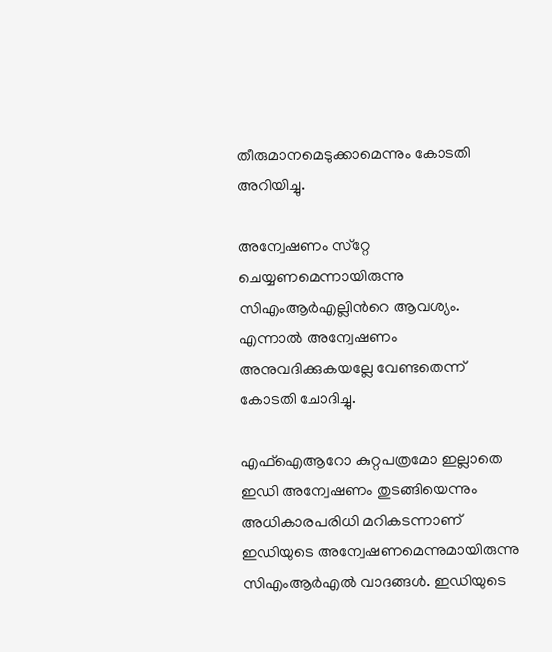തീരുമാനമെടുക്കാമെന്നും കോടതി അറിയിച്ചു.

അന്വേഷണം സ്‌റ്റേ ചെയ്യണമെന്നായിരുന്നു സിഎംആര്‍എല്ലിന്‍റെ ആവശ്യം. എന്നാൽ അന്വേഷണം അനുവദിക്കുകയല്ലേ വേണ്ടതെന്ന് കോടതി ചോദിച്ചു.

എഫ്ഐആറോ കുറ്റപത്രമോ ഇല്ലാതെ ഇഡി അന്വേഷണം തുടങ്ങിയെന്നും അധികാരപരിധി മറികടന്നാണ് ഇഡിയുടെ അന്വേഷണമെന്നുമായിരുന്നു സിഎംആര്‍എല്‍ വാദങ്ങള്‍. ഇഡിയുടെ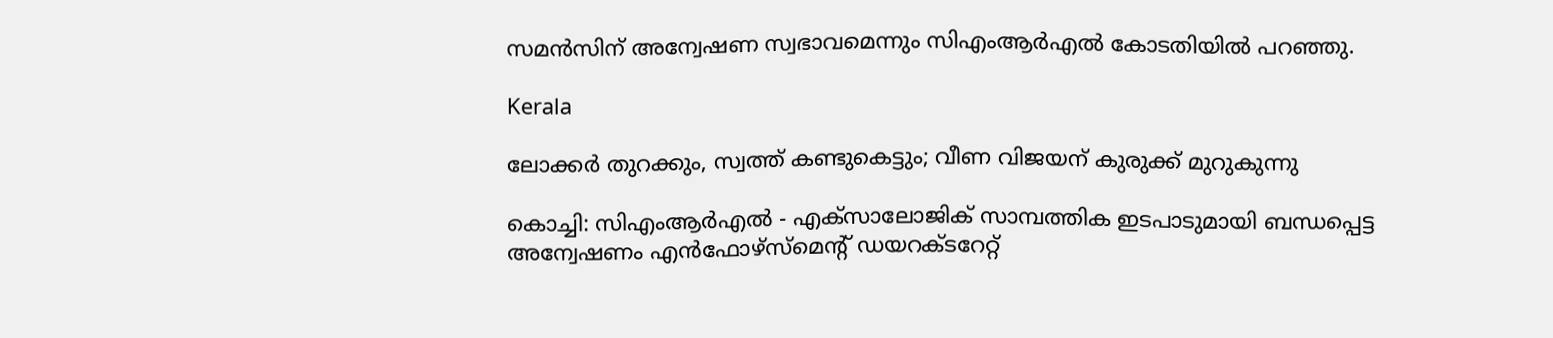സമന്‍സിന് അന്വേഷണ സ്വഭാവമെന്നും സിഎംആര്‍എല്‍ കോടതിയില്‍ പറഞ്ഞു.

Kerala

ലോക്കർ തുറക്കും, സ്വത്ത് കണ്ടുകെട്ടും; വീണ വിജയന് കുരുക്ക് മുറുകുന്നു

കൊച്ചി: സിഎംആർഎൽ - എക്സാലോജിക് സാമ്പത്തിക ഇടപാടുമായി ബന്ധപ്പെട്ട അന്വേഷണം എൻഫോഴ്‌‌സ്മെന്‍റ് ഡയറക്‌ടറേറ്റ്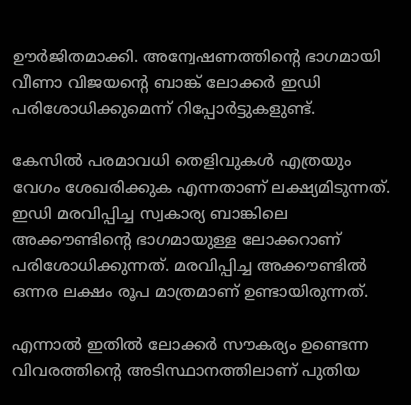ഊർജിതമാക്കി. അന്വേഷണത്തിന്‍റെ ഭാഗമായി വീണാ വിജയന്‍റെ ബാങ്ക് ലോക്കർ ഇഡി പരിശോധിക്കുമെന്ന് റിപ്പോർട്ടുകളുണ്ട്.

കേസിൽ പരമാവധി തെളിവുകൾ എത്രയും വേഗം ശേഖരിക്കുക എന്നതാണ് ലക്ഷ്യമിടുന്നത്. ഇഡി മരവിപ്പിച്ച സ്വകാര്യ ബാങ്കിലെ അക്കൗണ്ടിന്‍റെ ഭാഗമായുള്ള ലോക്കറാണ് പരിശോധിക്കുന്നത്. മരവിപ്പിച്ച അക്കൗണ്ടിൽ ഒന്നര ലക്ഷം രൂപ മാത്രമാണ് ഉണ്ടായിരുന്നത്.

എന്നാൽ ഇതിൽ ലോക്കർ സൗകര്യം ഉണ്ടെന്ന വിവരത്തിന്‍റെ അടിസ്ഥാനത്തിലാണ് പുതിയ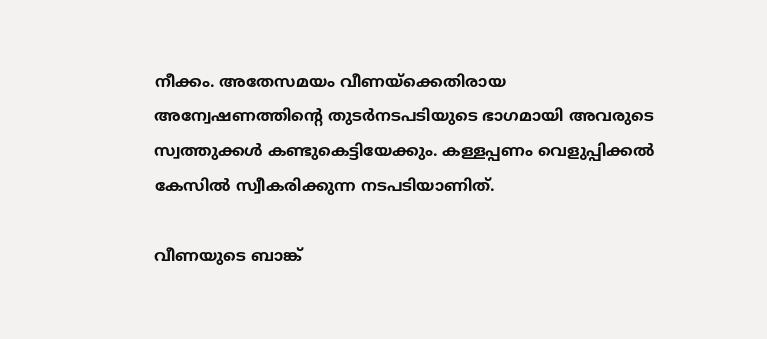നീക്കം. അതേസമയം വീണയ്ക്കെതിരായ അന്വേഷണത്തിന്‍റെ തുടർനടപടിയുടെ ഭാഗമായി അവരുടെ സ്വത്തുക്കൾ കണ്ടുകെട്ടിയേക്കും. കള്ളപ്പണം വെളുപ്പിക്കൽ കേസിൽ സ്വീകരിക്കുന്ന നടപടിയാണിത്.

വീണയുടെ ബാങ്ക്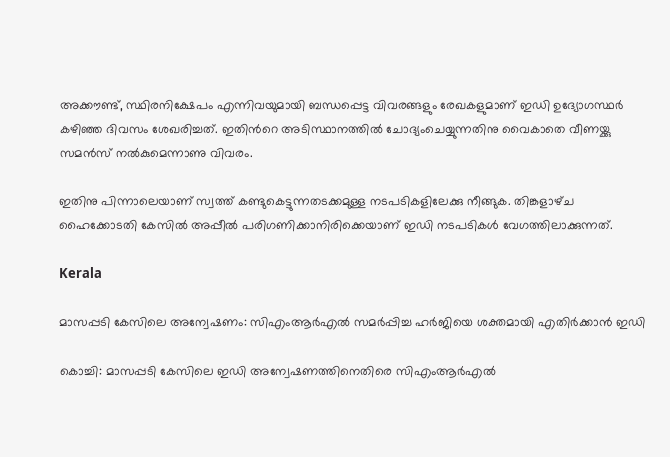അക്കൗണ്ട്, സ്ഥിരനിക്ഷേപം എന്നിവയുമായി ബന്ധപ്പെട്ട വിവരങ്ങളും രേഖകളുമാണ് ഇഡി ഉദ്യോഗസ്ഥർ കഴിഞ്ഞ ദിവസം ശേഖരിച്ചത്. ഇതിന്‍റെ അടിസ്ഥാനത്തിൽ ചോദ്യംചെയ്യുന്നതിനു വൈകാതെ വീണയ്ക്കു സമൻസ് നൽകുമെന്നാണു വിവരം.

ഇതിനു പിന്നാലെയാണ് സ്വത്ത് കണ്ടുകെട്ടുന്നതടക്കമുള്ള നടപടികളിലേക്കു നീങ്ങുക. തിങ്കളാഴ്‌ച ഹൈക്കോടതി കേസിൽ അപ്പീൽ പരിഗണിക്കാനിരിക്കെയാണ് ഇഡി നടപടികൾ വേഗത്തിലാക്കുന്നത്.

Kerala

മാസപ്പടി കേസിലെ അന്വേഷണം: സിഎംആർ‌എൽ സമർപ്പിച്ച ഹർജിയെ ശക്തമായി എതിർക്കാൻ ഇഡി

കൊച്ചി: മാസപ്പടി കേസിലെ ഇഡി അന്വേഷണത്തിനെതിരെ സിഎംആർഎൽ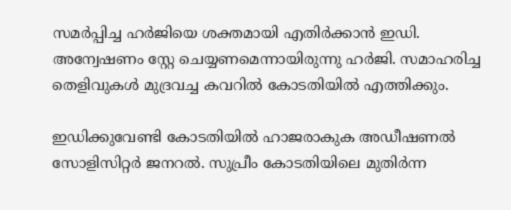സമർപ്പിച്ച ഹർജിയെ ശക്തമായി എതിർക്കാൻ ഇഡി. അന്വേഷണം സ്റ്റേ ചെയ്യണമെന്നായിരുന്നു ഹർജി. സമാഹരിച്ച തെളിവുകൾ മുദ്രവച്ച കവറിൽ കോടതിയിൽ എത്തിക്കും.

ഇഡിക്കുവേണ്ടി കോടതിയിൽ ഹാജരാകുക അഡീഷണൽ സോളിസിറ്റർ ജനറൽ. സുപ്രീം കോടതിയിലെ മുതിർന്ന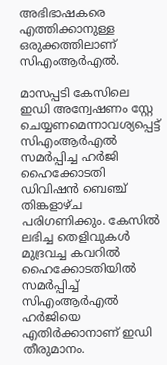അഭിഭാഷകരെ എത്തിക്കാനുള്ള ഒരുക്കത്തിലാണ് സിഎംആർഎൽ.

മാസപ്പടി കേസിലെ ഇഡി അന്വേഷണം സ്റ്റേ ചെയ്യണമെന്നാവശ്യപ്പെട്ട് സിഎംആര്‍എല്‍ സമര്‍പ്പിച്ച ഹര്‍ജി ഹൈക്കോടതി ഡിവിഷന്‍ ബെഞ്ച് തിങ്കളാഴ്ച പരിഗണിക്കും. കേസില്‍ ലഭിച്ച തെളിവുകള്‍ മുദ്രവച്ച കവറില്‍ ഹൈക്കോടതിയില്‍ സമര്‍പ്പിച്ച് സിഎംആര്‍എല്‍ ഹര്‍ജിയെ എതിര്‍ക്കാനാണ് ഇഡി തീരുമാനം.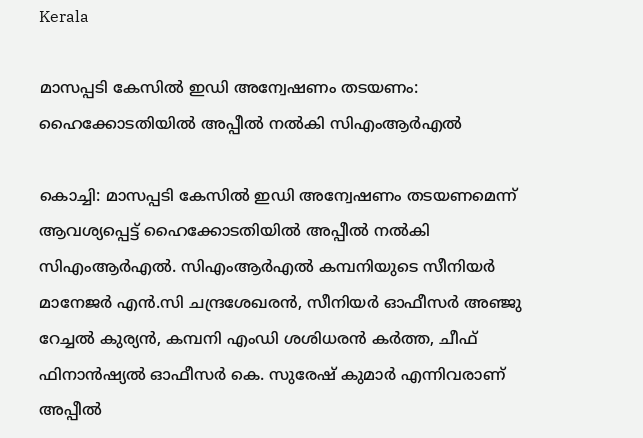Kerala

മാസപ്പടി കേസില്‍ ഇഡി അന്വേഷണം തടയണം: ഹൈക്കോടതിയില്‍ അപ്പീല്‍ നല്‍കി സിഎംആര്‍എല്‍

കൊച്ചി: മാസപ്പടി കേസില്‍ ഇഡി അന്വേഷണം തടയണമെന്ന് ആവശ്യപ്പെട്ട് ഹൈക്കോടതിയില്‍ അപ്പീല്‍ നല്‍കി സിഎംആര്‍എല്‍. സിഎംആര്‍എല്‍ കമ്പനിയുടെ സീനിയര്‍ മാനേജര്‍ എന്‍.സി ചന്ദ്രശേഖരന്‍, സീനിയര്‍ ഓഫീസര്‍ അഞ്ജു റേച്ചല്‍ കുര്യന്‍, കമ്പനി എംഡി ശശിധരന്‍ കര്‍ത്ത, ചീഫ് ഫിനാന്‍ഷ്യല്‍ ഓഫീസര്‍ കെ. സുരേഷ് കുമാര്‍ എന്നിവരാണ് അപ്പീല്‍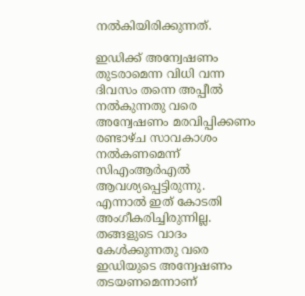നല്‍കിയിരിക്കുന്നത്.

ഇഡിക്ക് അന്വേഷണം തുടരാമെന്ന വിധി വന്ന ദിവസം തന്നെ അപ്പീല്‍ നല്‍കുന്നതു വരെ അന്വേഷണം മരവിപ്പിക്കണം രണ്ടാഴ്ച സാവകാശം നല്‍കണമെന്ന് സിഎംആര്‍എല്‍ ആവശ്യപ്പെട്ടിരുന്നു. എന്നാല്‍ ഇത് കോടതി അംഗീകരിച്ചിരുന്നില്ല. തങ്ങളുടെ വാദം കേള്‍ക്കുന്നതു വരെ ഇഡിയുടെ അന്വേഷണം തടയണമെന്നാണ്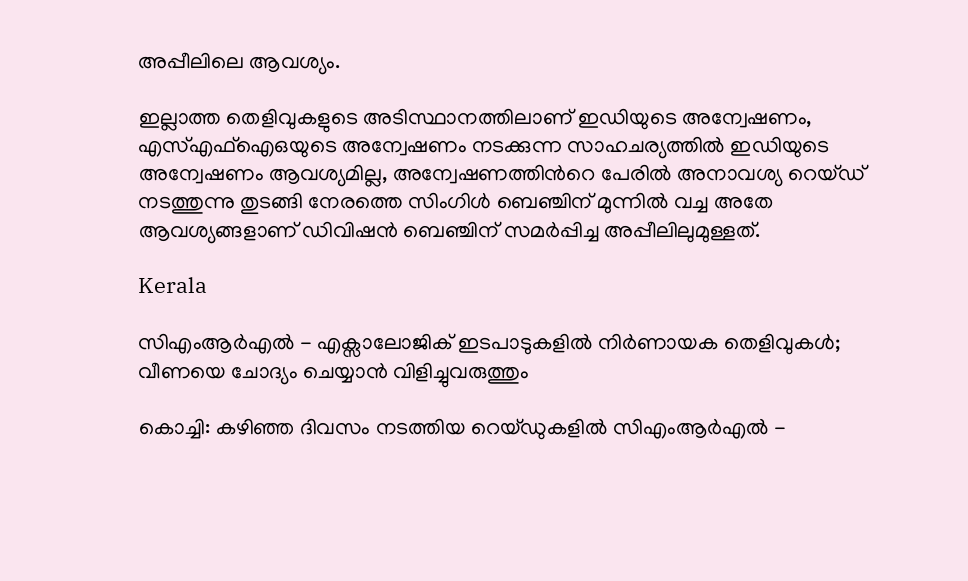അപ്പീലിലെ ആവശ്യം.

ഇല്ലാത്ത തെളിവുകളുടെ അടിസ്ഥാനത്തിലാണ് ഇഡിയുടെ അന്വേഷണം, എസ്എഫ്‌ഐഒയുടെ അന്വേഷണം നടക്കുന്ന സാഹചര്യത്തില്‍ ഇഡിയുടെ അന്വേഷണം ആവശ്യമില്ല, അന്വേഷണത്തിന്‍റെ പേരില്‍ അനാവശ്യ റെയ്ഡ് നടത്തുന്നു തുടങ്ങി നേരത്തെ സിംഗിള്‍ ബെഞ്ചിന് മുന്നില്‍ വച്ച അതേ ആവശ്യങ്ങളാണ് ഡിവിഷന്‍ ബെഞ്ചിന് സമര്‍പ്പിച്ച അപ്പീലിലുമുള്ളത്.

Kerala

സിഎംആർഎൽ - എക്സാലോജിക് ഇടപാടുകളിൽ നിർണായക തെളിവുകൾ; വീണയെ ചോദ്യം ചെയ്യാൻ വിളിച്ചുവരുത്തും

കൊച്ചി: കഴിഞ്ഞ ദിവസം നടത്തിയ റെയ്ഡുകളിൽ സിഎംആർഎൽ -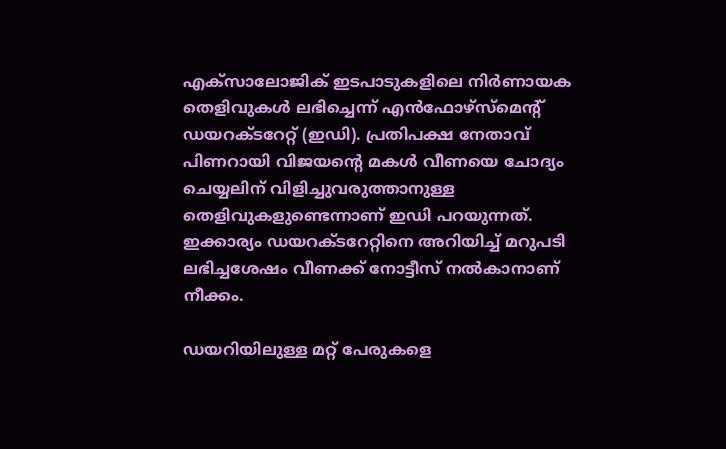എക്സാലോജിക് ഇടപാടുകളിലെ നിർണായക തെളിവുകൾ ലഭിച്ചെന്ന് എൻഫോഴ്സ്മെന്‍റ് ഡയറക്ടറേറ്റ് (ഇഡി). പ്രതിപക്ഷ നേതാവ് പിണറായി വിജയന്‍റെ മകൾ വീണയെ ചോദ്യം ചെയ്യലിന് വിളിച്ചുവരുത്താനുള്ള തെളിവുകളുണ്ടെന്നാണ് ഇഡി പറയുന്നത്. ഇക്കാര്യം ഡയറക്ടറേറ്റിനെ അറിയിച്ച് മറുപടി ലഭിച്ചശേഷം വീണക്ക് നോട്ടീസ് നൽകാനാണ് നീക്കം.

ഡയറിയിലുള്ള മറ്റ് പേരുകളെ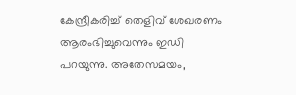കേന്ദ്രീകരിച്ച് തെളിവ് ശേഖരണം ആരംഭിച്ചുവെന്നും ഇഡി പറയുന്നു. അതേസമയം,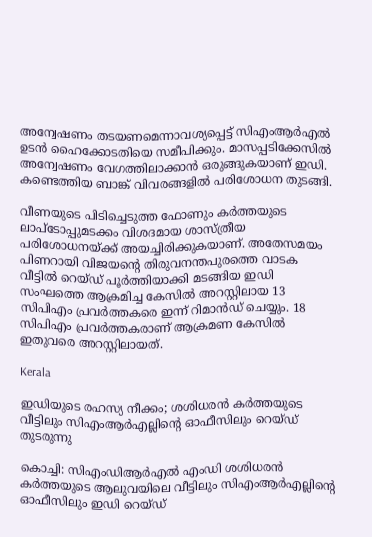അന്വേഷണം തടയണമെന്നാവശ്യപ്പെട്ട് സിഎംആർഎൽ ഉടൻ ഹൈക്കോടതിയെ സമീപിക്കും. മാസപ്പടിക്കേസിൽ അന്വേഷണം വേഗത്തിലാക്കാൻ ഒരുങ്ങുകയാണ് ഇഡി. കണ്ടെത്തിയ ബാങ്ക് വിവരങ്ങളിൽ പരിശോധന തുടങ്ങി.

വീണയുടെ പിടിച്ചെടുത്ത ഫോണും കർത്തയുടെ ലാപ്‌ടോപ്പുമടക്കം വിശദമായ ശാസ്ത്രീയ പരിശോധനയ്ക്ക് അയച്ചിരിക്കുകയാണ്. അതേസമയം പിണറായി വിജയന്‍റെ തിരുവനന്തപുരത്തെ വാടക വീട്ടിൽ റെയ്ഡ് പൂർത്തിയാക്കി മടങ്ങിയ ഇഡി സംഘത്തെ ആക്രമിച്ച കേസിൽ അറസ്റ്റിലായ 13 സിപിഎം പ്രവർത്തകരെ ഇന്ന് റിമാൻഡ് ചെയ്യും. 18 സിപിഎം പ്രവർത്തകരാണ് ആക്രമണ കേസിൽ ഇതുവരെ അറസ്റ്റിലായത്.

Kerala

ഇഡിയുടെ രഹസ്യ നീക്കം; ശശിധരന്‍ കര്‍ത്തയുടെ വീട്ടിലും സിഎംആര്‍എല്ലിന്‍റെ ഓഫീസിലും റെയ്ഡ് തുടരുന്നു

കൊച്ചി: സിഎംഡിആര്‍എല്‍ എംഡി ശശിധരന്‍ കര്‍ത്തയുടെ ആലുവയിലെ വീട്ടിലും സിഎംആര്‍എല്ലിന്റെ ഓഫീസിലും ഇഡി റെയ്ഡ്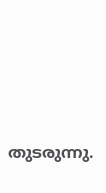തുടരുന്നു.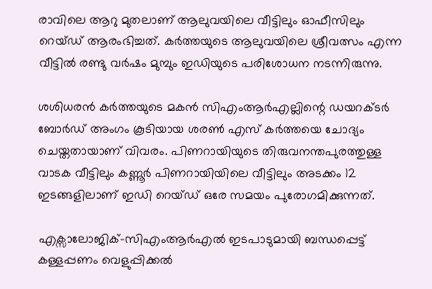രാവിലെ ആറു മുതലാണ് ആലുവയിലെ വീട്ടിലും ഓഫീസിലും റെയ്ഡ് ആരംഭിച്ചത്. കര്‍ത്തയുടെ ആലുവയിലെ ശ്രീവത്സം എന്ന വീട്ടില്‍ രണ്ടു വര്‍ഷം മുമ്പും ഇഡിയുടെ പരിശോധന നടന്നിരുന്നു.

ശശിധരന്‍ കര്‍ത്തയുടെ മകന്‍ സിഎംആര്‍എല്ലിന്റെ ഡയറക്ടര്‍ ബോര്‍ഡ് അംഗം കൂടിയായ ശരണ്‍ എസ് കര്‍ത്തയെ ചോദ്യം ചെയ്തതായാണ് വിവരം. പിണറായിയുടെ തിരുവനന്തപുരത്തുള്ള വാടക വീട്ടിലും കണ്ണൂര്‍ പിണറായിയിലെ വീട്ടിലും അടക്കം 12 ഇടങ്ങളിലാണ് ഇഡി റെയ്ഡ് ഒരേ സമയം പുരോഗമിക്കുന്നത്.

എക്സാലോജിക്-സിഎംആര്‍എല്‍ ഇടപാടുമായി ബന്ധപ്പെട്ട് കള്ളപ്പണം വെളുപ്പിക്കല്‍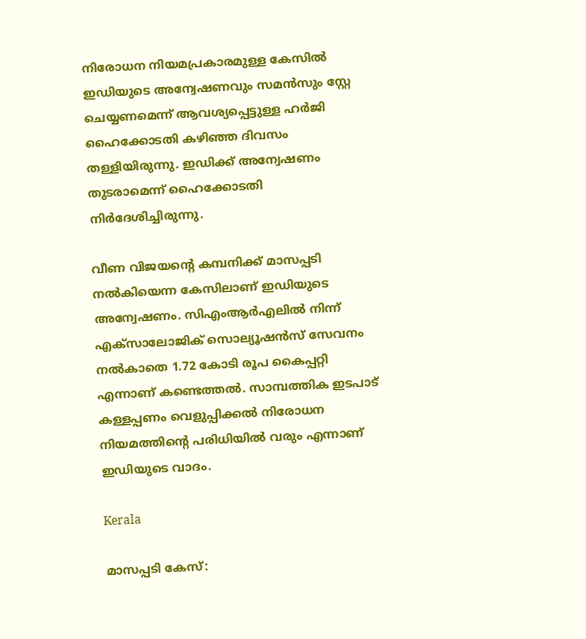നിരോധന നിയമപ്രകാരമുള്ള കേസില്‍ ഇഡിയുടെ അന്വേഷണവും സമന്‍സും സ്റ്റേ ചെയ്യണമെന്ന് ആവശ്യപ്പെട്ടുള്ള ഹര്‍ജി ഹൈക്കോടതി കഴിഞ്ഞ ദിവസം തള്ളിയിരുന്നു. ഇഡിക്ക് അന്വേഷണം തുടരാമെന്ന് ഹൈക്കോടതി നിര്‍ദേശിച്ചിരുന്നു.

വീണ വിജയന്‍റെ കമ്പനിക്ക് മാസപ്പടി നല്‍കിയെന്ന കേസിലാണ് ഇഡിയുടെ അന്വേഷണം. സിഎംആര്‍എലില്‍ നിന്ന് എക്സാലോജിക് സൊല്യൂഷന്‍സ് സേവനം നല്‍കാതെ 1.72 കോടി രൂപ കൈപ്പറ്റി എന്നാണ് കണ്ടെത്തല്‍. സാമ്പത്തിക ഇടപാട് കള്ളപ്പണം വെളുപ്പിക്കല്‍ നിരോധന നിയമത്തിന്‍റെ പരിധിയില്‍ വരും എന്നാണ് ഇഡിയുടെ വാദം.

Kerala

മാസപ്പടി കേസ്: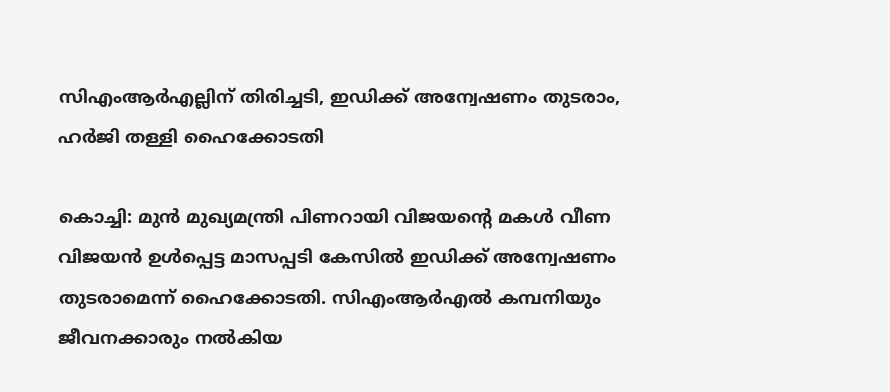സിഎംആര്‍എല്ലിന് തിരിച്ചടി, ഇഡിക്ക് അന്വേഷണം തുടരാം, ഹര്‍ജി തള്ളി ഹൈക്കോടതി

കൊച്ചി: മുന്‍ മുഖ്യമന്ത്രി പിണറായി വിജയന്‍റെ മകള്‍ വീണ വിജയന്‍ ഉള്‍പ്പെട്ട മാസപ്പടി കേസില്‍ ഇഡിക്ക് അന്വേഷണം തുടരാമെന്ന് ഹൈക്കോടതി. സിഎംആര്‍എല്‍ കമ്പനിയും ജീവനക്കാരും നല്‍കിയ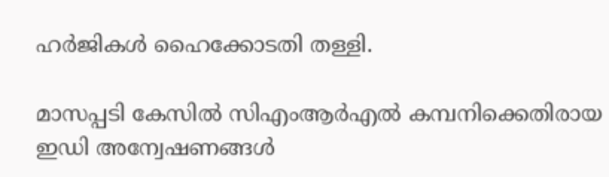ഹര്‍ജികള്‍ ഹൈക്കോടതി തള്ളി.

മാസപ്പടി കേസില്‍ സിഎംആര്‍എല്‍ കമ്പനിക്കെതിരായ ഇഡി അന്വേഷണങ്ങള്‍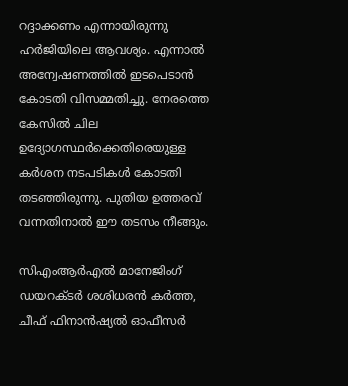റദ്ദാക്കണം എന്നായിരുന്നു ഹര്‍ജിയിലെ ആവശ്യം. എന്നാല്‍ അന്വേഷണത്തില്‍ ഇടപെടാന്‍ കോടതി വിസമ്മതിച്ചു. നേരത്തെ കേസില്‍ ചില ഉദ്യോഗസ്ഥര്‍ക്കെതിരെയുള്ള കര്‍ശന നടപടികള്‍ കോടതി തടഞ്ഞിരുന്നു. പുതിയ ഉത്തരവ് വന്നതിനാല്‍ ഈ തടസം നീങ്ങും.

സിഎംആര്‍എല്‍ മാനേജിംഗ് ഡയറക്ടര്‍ ശശിധരന്‍ കര്‍ത്ത, ചീഫ് ഫിനാന്‍ഷ്യല്‍ ഓഫീസര്‍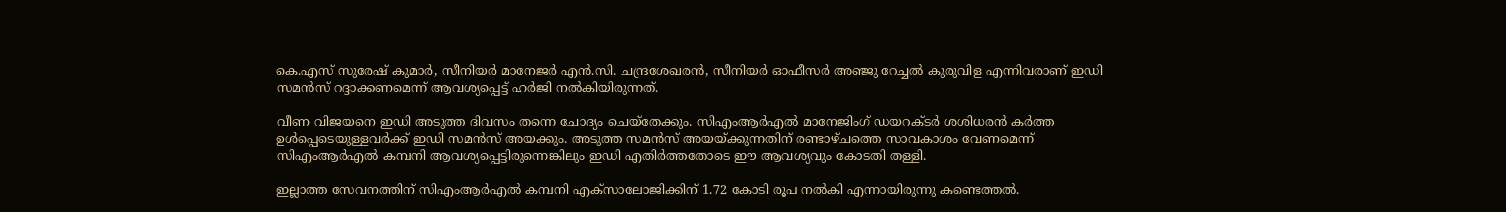കെ.എസ് സുരേഷ് കുമാര്‍, സീനിയര്‍ മാനേജര്‍ എന്‍.സി. ചന്ദ്രശേഖരന്‍, സീനിയര്‍ ഓഫീസര്‍ അഞ്ജു റേച്ചല്‍ കുരുവിള എന്നിവരാണ് ഇഡി സമന്‍സ് റദ്ദാക്കണമെന്ന് ആവശ്യപ്പെട്ട് ഹര്‍ജി നല്‍കിയിരുന്നത്.

വീണ വിജയനെ ഇഡി അടുത്ത ദിവസം തന്നെ ചോദ്യം ചെയ്‌തേക്കും. സിഎംആര്‍എല്‍ മാനേജിംഗ് ഡയറക്ടര്‍ ശശിധരന്‍ കര്‍ത്ത ഉള്‍പ്പെടെയുള്ളവര്‍ക്ക് ഇഡി സമന്‍സ് അയക്കും. അടുത്ത സമന്‍സ് അയയ്ക്കുന്നതിന് രണ്ടാഴ്ചത്തെ സാവകാശം വേണമെന്ന് സിഎംആര്‍എല്‍ കമ്പനി ആവശ്യപ്പെട്ടിരുന്നെങ്കിലും ഇഡി എതിര്‍ത്തതോടെ ഈ ആവശ്യവും കോടതി തള്ളി.

ഇല്ലാത്ത സേവനത്തിന് സിഎംആര്‍എല്‍ കമ്പനി എക്‌സാലോജിക്കിന് 1.72 കോടി രൂപ നല്‍കി എന്നായിരുന്നു കണ്ടെത്തല്‍.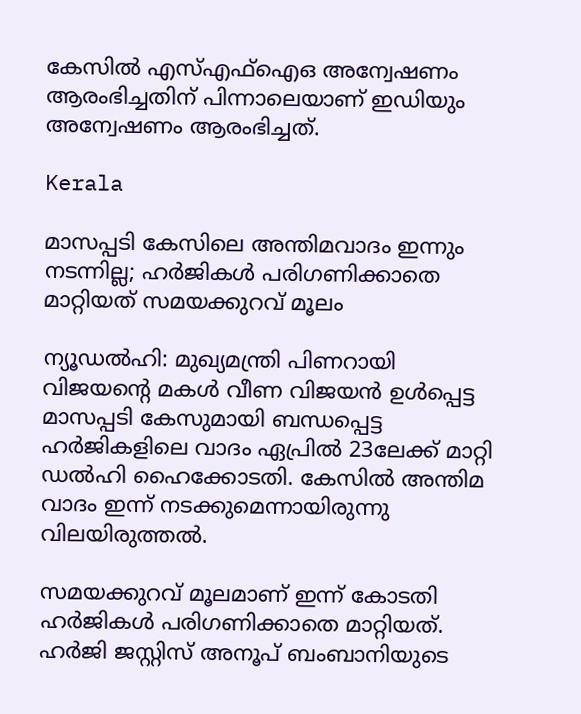കേസില്‍ എസ്എഫ്‌ഐഒ അന്വേഷണം ആരംഭിച്ചതിന് പിന്നാലെയാണ് ഇഡിയും അന്വേഷണം ആരംഭിച്ചത്.

Kerala

മാസപ്പടി കേസിലെ അന്തിമവാദം ഇന്നും നടന്നില്ല; ഹർജികൾ പരിഗണിക്കാതെ മാറ്റിയത് സമയക്കുറവ് മൂലം

ന്യൂഡൽഹി: മുഖ്യമന്ത്രി പിണറായി വിജയന്‍റെ മകൾ വീണ വിജയൻ ഉൾപ്പെട്ട മാസപ്പടി കേസുമായി ബന്ധപ്പെട്ട ഹർജികളിലെ വാദം ഏപ്രിൽ 23ലേക്ക് മാറ്റി ഡൽഹി ഹൈക്കോടതി. കേസിൽ അന്തിമ വാദം ഇന്ന് നടക്കുമെന്നായിരുന്നു വിലയിരുത്തൽ.

സമയക്കുറവ് മൂലമാണ് ഇന്ന് കോടതി ഹർജികൾ പരിഗണിക്കാതെ മാറ്റിയത്. ഹർജി ജസ്റ്റിസ് അനൂപ് ബംബാനിയുടെ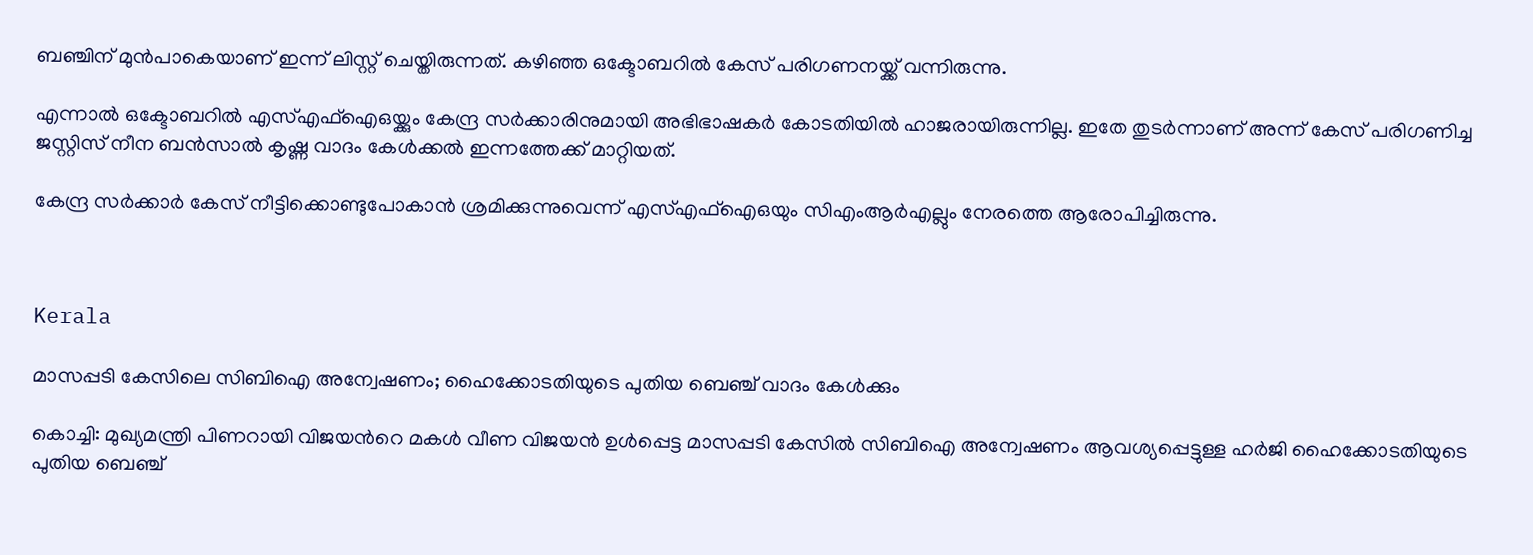ബഞ്ചിന് മുൻപാകെയാണ് ഇന്ന് ലിസ്റ്റ് ചെയ്തിരുന്നത്. കഴിഞ്ഞ ഒക്ടോബറിൽ കേസ് പരിഗണനയ്ക്ക് വന്നിരുന്നു.

എന്നാൽ ഒക്ടോബറിൽ‌ എസ്എഫ്ഐഒയ്ക്കും കേന്ദ്ര സര്‍ക്കാരിനുമായി അഭിഭാഷകര്‍ കോടതിയില്‍ ഹാജരായിരുന്നില്ല. ഇതേ തുടര്‍ന്നാണ് അന്ന് കേസ് പരിഗണിച്ച ജസ്റ്റിസ് നീന ബന്‍സാല്‍ കൃഷ്ണ വാദം കേള്‍ക്കല്‍ ഇന്നത്തേക്ക് മാറ്റിയത്.

കേന്ദ്ര സർ‌ക്കാർ കേസ് നീട്ടിക്കൊണ്ടുപോകാന്‍ ശ്രമിക്കുന്നുവെന്ന് എസ്എഫ്ഐഒയും സിഎംആര്‍എല്ലും നേരത്തെ ആരോപിച്ചിരുന്നു.



Kerala

മാസപ്പടി കേസിലെ സിബിഐ അന്വേഷണം; ഹൈക്കോടതിയുടെ പുതിയ ബെഞ്ച് വാദം കേൾക്കും

കൊച്ചി: മുഖ്യമന്ത്രി പിണറായി വിജയന്‍റെ മകൾ വീണ വിജയൻ ഉൾപ്പെട്ട മാസപ്പടി കേസിൽ സിബിഐ അന്വേഷണം ആവശ്യപ്പെട്ടുള്ള ഹർജി ഹൈക്കോടതിയുടെ പുതിയ ബെഞ്ച്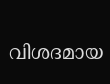വിശദമായ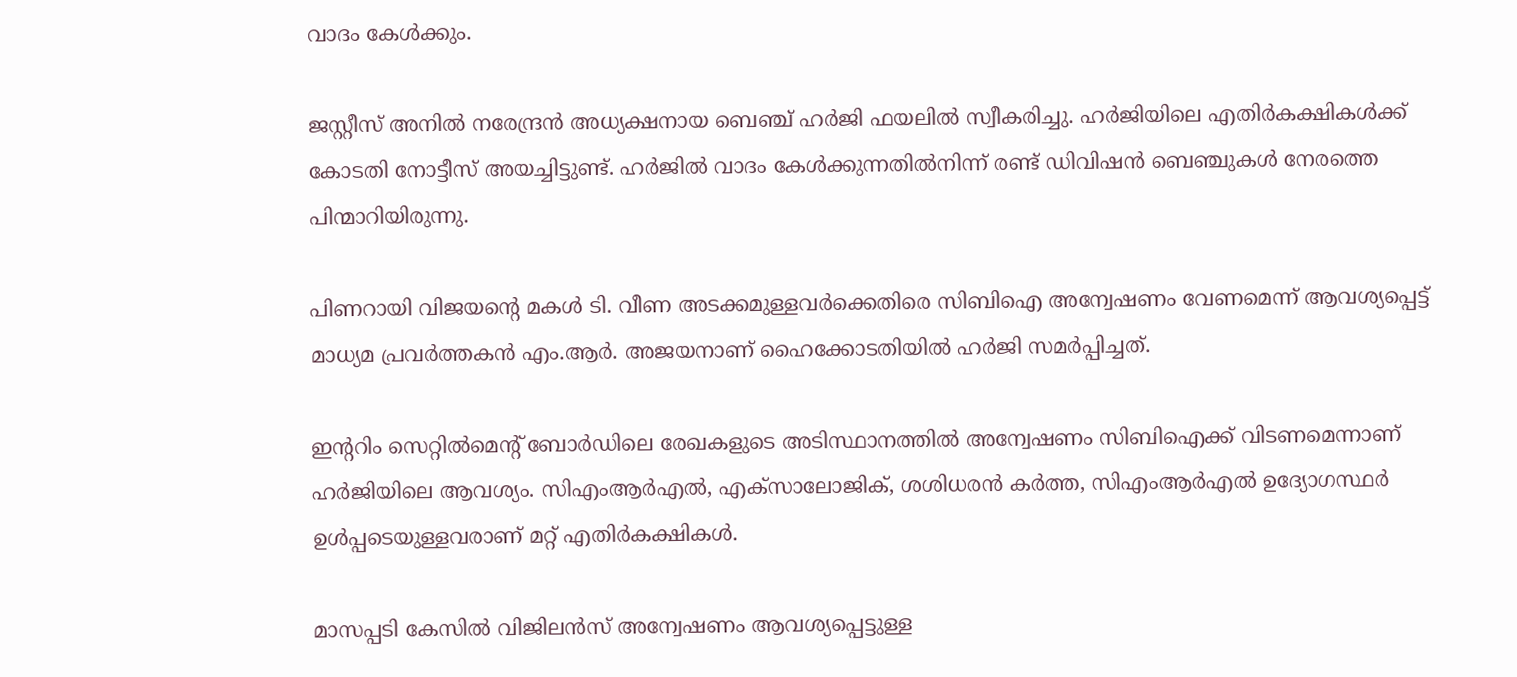വാദം കേൾക്കും.

ജസ്റ്റീസ് അനിൽ നരേന്ദ്രൻ അധ്യക്ഷനായ ബെഞ്ച് ഹർജി ഫയലിൽ സ്വീകരിച്ചു. ഹർജിയിലെ എതിർകക്ഷികൾക്ക് കോടതി നോട്ടീസ് അയച്ചിട്ടുണ്ട്. ഹർജിൽ വാദം കേൾക്കുന്നതിൽനിന്ന് രണ്ട് ഡിവിഷൻ ബെഞ്ചുകൾ നേരത്തെ പിന്മാറിയിരുന്നു.

പിണറായി വിജയന്‍റെ മകൾ ടി. വീണ അടക്കമുള്ളവർക്കെതിരെ സിബിഐ അന്വേഷണം വേണമെന്ന് ആവശ്യപ്പെട്ട് മാധ്യമ പ്രവർത്തകൻ എം.ആർ. അജയനാണ് ഹൈക്കോടതിയിൽ ഹർജി സമർപ്പിച്ചത്.

ഇന്‍ററിം സെറ്റിൽമെന്‍റ് ബോർഡിലെ രേഖകളുടെ അടിസ്ഥാനത്തിൽ അന്വേഷണം സിബിഐക്ക് വിടണമെന്നാണ് ഹർജിയിലെ ആവശ്യം. സിഎംആ‌ർഎൽ, എക്സാലോജിക്, ശശിധരൻ കർത്ത, സിഎംആർഎൽ ഉദ്യോഗസ്ഥർ ഉൾപ്പടെയുള്ളവരാണ് മറ്റ് എതിർകക്ഷികൾ.

മാസപ്പടി കേസിൽ വിജിലൻസ് അന്വേഷണം ആവശ്യപ്പെട്ടുള്ള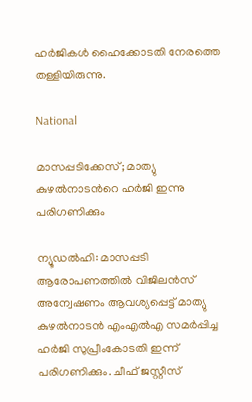ഹർജികൾ ഹൈക്കോടതി നേരത്തെ തള്ളിയിരുന്നു.

National

മാസപ്പടിക്കേസ്; മാത്യു കുഴൽനാടന്‍റെ ഹർജി ഇന്നു പരിഗണിക്കും

ന്യൂഡൽഹി: മാസപ്പടി ആരോപണത്തിൽ വിജിലൻസ് അന്വേഷണം ആവശ്യപ്പെട്ട് മാത്യു കുഴൽനാടൻ എംഎൽഎ സമർപ്പിച്ച ഹർജി സുപ്രീംകോടതി ഇന്ന് പരിഗണിക്കും. ചീഫ് ജസ്റ്റീസ്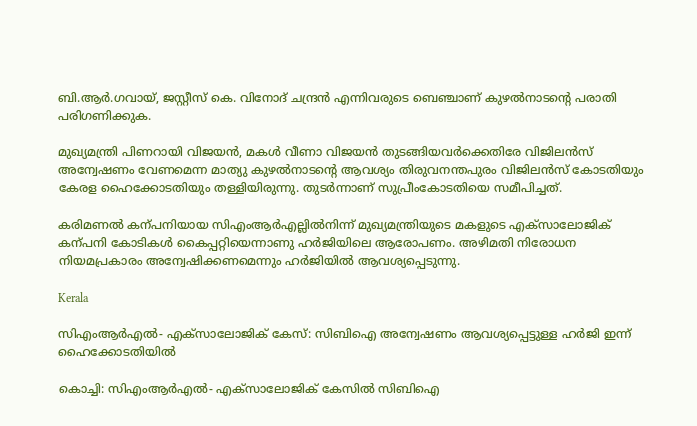ബി.ആർ.ഗവായ്, ജസ്റ്റീസ് കെ. വിനോദ് ചന്ദ്രൻ എന്നിവരുടെ ബെഞ്ചാണ് കുഴൽനാടന്‍റെ പരാതി പരിഗണിക്കുക.

മുഖ്യമന്ത്രി പിണറായി വിജയൻ, മകൾ വീണാ വിജയൻ തുടങ്ങിയവർക്കെതിരേ വിജിലൻസ് അന്വേഷണം വേണമെന്ന മാത്യു കുഴൽനാടന്‍റെ ആവശ്യം തിരുവനന്തപുരം വിജിലൻസ് കോടതിയും കേരള ഹൈക്കോടതിയും തള്ളിയിരുന്നു. തുടർന്നാണ് സുപ്രീംകോടതിയെ സമീപിച്ചത്.

കരിമണൽ കന്പനിയായ സിഎംആർഎല്ലിൽനിന്ന് മുഖ്യമന്ത്രിയുടെ മകളുടെ എക്സാലോജിക് കന്പനി കോടികൾ കൈപ്പറ്റിയെന്നാണു ഹർജിയിലെ ആരോപണം. അഴിമതി നിരോധന നിയമപ്രകാരം അന്വേഷിക്കണമെന്നും ഹർജിയിൽ ആവശ്യപ്പെടുന്നു.

Kerala

സിഎംആർഎൽ- എക്സാലോജിക് കേസ്: സിബിഐ അന്വേഷണം ആവശ്യപ്പെട്ടുള്ള ഹര്‍ജി ഇന്ന് ഹൈക്കോടതിയിൽ

കൊച്ചി: സിഎംആര്‍എല്‍- എക്സാലോജിക് കേസിൽ സിബിഐ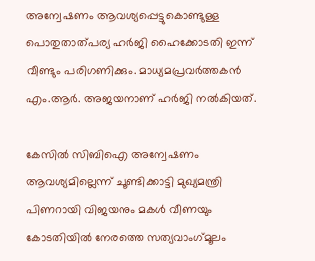അന്വേഷണം ആവശ്യപ്പെട്ടുകൊണ്ടുള്ള പൊതുതാത്പര്യ ഹർജി ഹൈക്കോടതി ഇന്ന് വീണ്ടും പരിഗണിക്കും. മാധ്യമപ്രവര്‍ത്തകന്‍ എം.ആര്‍. അജയനാണ് ഹര്‍ജി നല്‍കിയത്.

കേസില്‍ സിബിഐ അന്വേഷണം ആവശ്യമില്ലെന്ന് ചൂണ്ടിക്കാട്ടി മുഖ്യമന്ത്രി പിണറായി വിജയനും മകള്‍ വീണയും കോടതിയില്‍ നേരത്തെ സത്യവാംഗ്‌മൂലം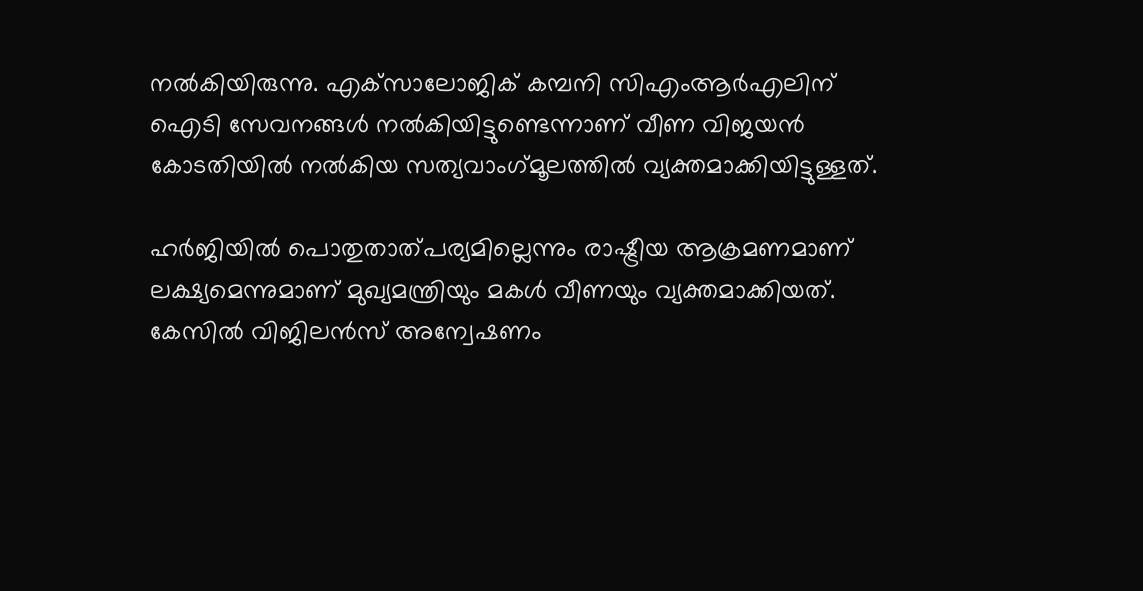നല്‍കിയിരുന്നു. എക്‌സാലോജിക് കമ്പനി സിഎംആര്‍എലിന് ഐടി സേവനങ്ങള്‍ നല്‍കിയിട്ടുണ്ടെന്നാണ് വീണ വിജയൻ കോടതിയിൽ നൽകിയ സത്യവാംഗ്‌മൂലത്തിൽ വ്യക്തമാക്കിയിട്ടുള്ളത്.

ഹര്‍ജിയില്‍ പൊതുതാത്പര്യമില്ലെന്നും രാഷ്ട്രീയ ആക്രമണമാണ് ലക്ഷ്യമെന്നുമാണ് മുഖ്യമന്ത്രിയും മകള്‍ വീണയും വ്യക്തമാക്കിയത്. കേസില്‍ വിജിലന്‍സ് അന്വേഷണം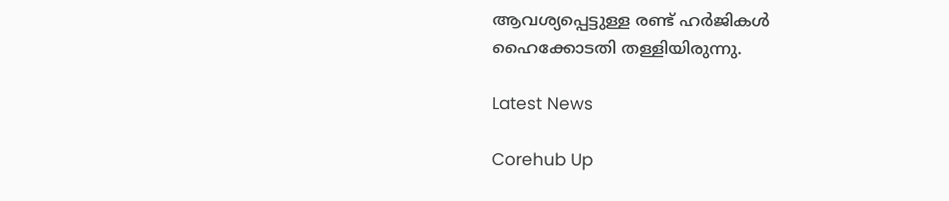ആവശ്യപ്പെട്ടുള്ള രണ്ട് ഹര്‍ജികള്‍ ഹൈക്കോടതി തള്ളിയിരുന്നു.

Latest News

Corehub Up